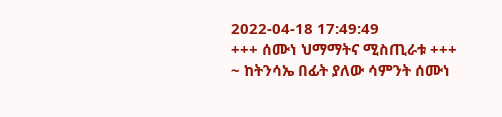2022-04-18 17:49:49
+++ ሰሙነ ህማማትና ሚስጢራቱ +++
~ ከትንሳኤ በፊት ያለው ሳምንት ሰሙነ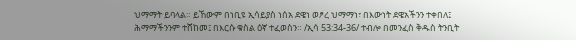ህማማት ይባላል። ይኸውም በነቢዩ ኢሳይያስ ነሰአ ደዌነ ወፆረ ህማማነ፣ በእውነት ደዌአችንን ተቀበለ፤ ሕማማችንንም ተሸከመ፤ በእርሱ ቁስል ዕኛ ተፈወስን። /ኢሳ 53:34-36/ ተብሎ በመንፈስ ቅዱስ ትንቢት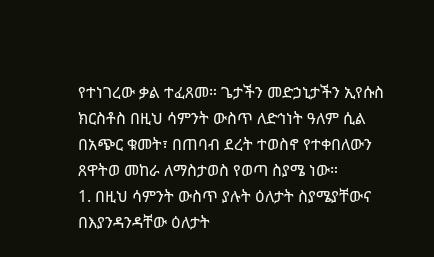የተነገረው ቃል ተፈጸመ። ጌታችን መድኃኒታችን ኢየሱስ ክርስቶስ በዚህ ሳምንት ውስጥ ለድኅነት ዓለም ሲል በአጭር ቁመት፣ በጠባብ ደረት ተወስኖ የተቀበለውን ጸዋትወ መከራ ለማስታወስ የወጣ ስያሜ ነው።
1. በዚህ ሳምንት ውስጥ ያሉት ዕለታት ስያሜያቸውና በእያንዳንዳቸው ዕለታት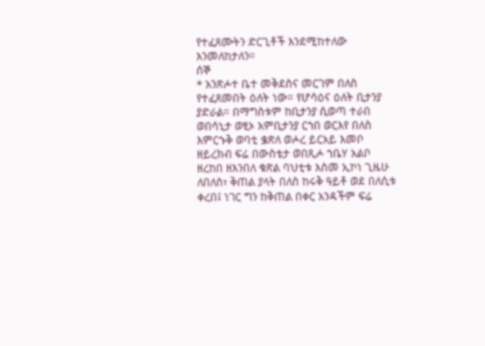የተፈጸሙትን ድርጊቶች እንደሚከተለው እንመለከታለን።
ሰኞ
* አንጽሖተ ቤተ መቅደስና መርገም በለስ የተፈጸመበት ዕለት ነው። የሆሳዕና ዕለት ቢታንያ ያድራል። በማግስቱም ከቢታንያ ሲወጣ ተራበ ወበሳኒታ ወፂኦ አምቢታንያ ርኀበ ወርእየ በለስ እምርኁቅ ወባቲ ቌጽለ ወሖረ ይርአይ እመቦ ዘይረክብ ፍሬ በውስቴታ ወበጺሖ ኀቤሃ አልቦ ዘረከበ ዘእንበለ ቁጽል ባህቲቱ እስመ ኢኮነ ጊዜሁ ለበለስ፣ ቅጠል ያላት በለስ ከሩቅ ዓይቶ ወደ በለሲቱ ቀረበ፤ ነገር ግን ከቅጠል በቀር አንዳችም ፍሬ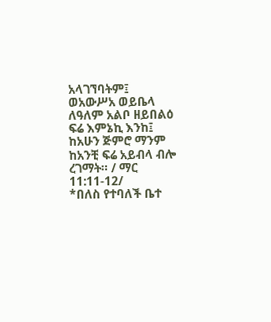አላገኘባትም፤ ወአውሥአ ወይቤላ ለዓለም አልቦ ዘይበልዕ ፍሬ እምኔኪ እንከ፤ ከአሁን ጅምሮ ማንም ከአንቺ ፍሬ አይብላ ብሎ ረገማት። / ማር 11:11-12/
*በለስ የተባለች ቤተ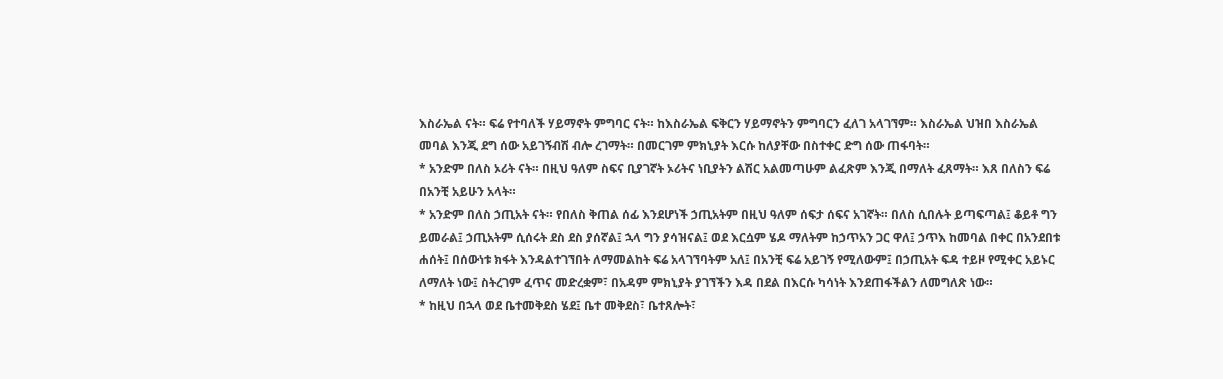እስራኤል ናት። ፍሬ የተባለች ሃይማኖት ምግባር ናት። ከእስራኤል ፍቅርን ሃይማኖትን ምግባርን ፈለገ አላገኘም። እስራኤል ህዝበ እስራኤል መባል እንጂ ደግ ሰው አይገኝብሽ ብሎ ረገማት። በመርገም ምክኒያት እርሱ ከለያቸው በስተቀር ድግ ሰው ጠፋባት።
* አንድም በለስ ኦሪት ናት። በዚህ ዓለም ስፍና ቢያገኛት ኦሪትና ነቢያትን ልሽር አልመጣሁም ልፈጽም እንጂ በማለት ፈጸማት። እጸ በለስን ፍሬ በአንቺ አይሁን አላት።
* አንድም በለስ ኃጢአት ናት። የበለስ ቅጠል ሰፊ እንደሆነች ኃጢአትም በዚህ ዓለም ሰፍታ ሰፍና አገኛት። በለስ ሲበሉት ይጣፍጣል፤ ቆይቶ ግን ይመራል፤ ኃጢአትም ሲሰሩት ደስ ደስ ያሰኛል፤ ኋላ ግን ያሳዝናል፤ ወደ እርሷም ሄዶ ማለትም ከኃጥአን ጋር ዋለ፤ ኃጥእ ከመባል በቀር በአንደበቱ ሐሰት፤ በሰውነቱ ክፋት እንዳልተገኘበት ለማመልከት ፍሬ አላገኘባትም አለ፤ በአንቺ ፍሬ አይገኝ የሚለውም፤ በኃጢአት ፍዳ ተይዞ የሚቀር አይኑር ለማለት ነው፤ ስትረገም ፈጥና መድረቋም፣ በአዳም ምክኒያት ያገኘችን እዳ በደል በእርሱ ካሳነት እንደጠፋችልን ለመግለጽ ነው።
* ከዚህ በኋላ ወደ ቤተመቅደስ ሄደ፤ ቤተ መቅደስ፣ ቤተጸሎት፣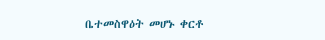ቤተመስዋዕት መሆኑ ቀርቶ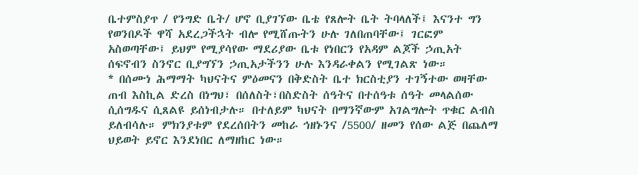ቤተምስያጥ / የንግድ ቤት/ ሆኖ ቢያገኘው ቤቴ የጸሎት ቤት ትባላለች፤ እናንተ ግን የወንበዶች ዋሻ አደረጋችኋት ብሎ የሚሸጡትን ሁሉ ገለበጠባቸው፤ ገርፎም አስወጣቸው፤ ይህም የሚያሳየው ማደሪያው ቤቱ የነበርን የአዳም ልጆች ኃጢአት ሰፍኖብን ስንኖር ቢያግኘን ኃጢአታችንን ሁሉ እንዳራቀልን የሚገልጽ ነው።
* በሰሙነ ሕማማት ካህናትና ምዕመናን በቅድስት ቤተ ክርስቲያን ተገኝተው ወዛቸው ጠብ እስኪል ድረስ በነግህ፣ በሰለስት፣በስድስት ሰዓትና በተሰዓቱ ሰዓት መላልሰው ሲሰግዱና ሲጸልዩ ይሰነብታሉ። በተለይም ካህናት በማንኛውም አገልግሎት ጥቁር ልብስ ይለብሳሉ። ምክንያቱም የደረሰበትን መከራ ኅዘኑንና /5500/ ዘመን የሰው ልጅ በጨለማ ህይወት ይኖር እንደነበር ለማዘከር ነው።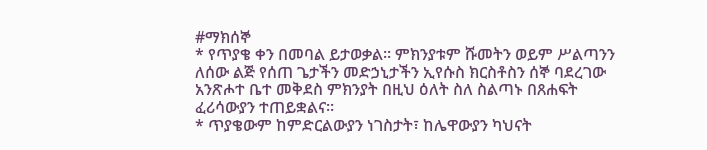#ማክሰኞ
* የጥያቄ ቀን በመባል ይታወቃል። ምክንያቱም ሹመትን ወይም ሥልጣንን ለሰው ልጅ የሰጠ ጌታችን መድኃኒታችን ኢየሱስ ክርስቶስን ሰኞ ባደረገው አንጽሖተ ቤተ መቅደስ ምክንያት በዚህ ዕለት ስለ ስልጣኑ በጸሐፍት ፈሪሳውያን ተጠይቋልና።
* ጥያቄውም ከምድርልውያን ነገስታት፣ ከሌዋውያን ካህናት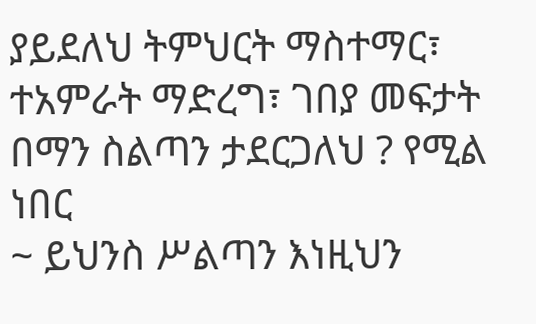ያይደለህ ትምህርት ማስተማር፣ ተአምራት ማድረግ፣ ገበያ መፍታት በማን ስልጣን ታደርጋለህ ? የሚል ነበር
~ ይህንስ ሥልጣን እነዚህን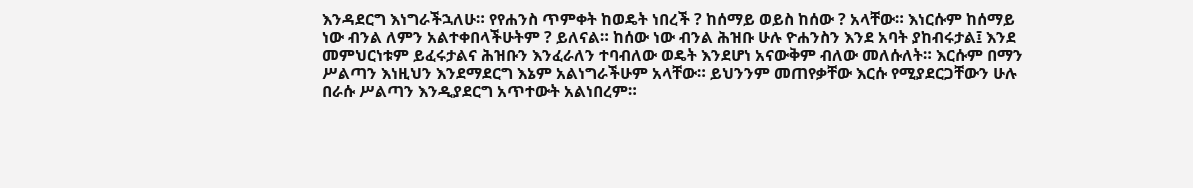እንዳደርግ እነግራችኋለሁ። የየሐንስ ጥምቀት ከወዴት ነበረች ? ከሰማይ ወይስ ከሰው ? አላቸው። እነርሱም ከሰማይ ነው ብንል ለምን አልተቀበላችሁትም ? ይለናል። ከሰው ነው ብንል ሕዝቡ ሁሉ ዮሐንስን እንደ አባት ያከብሩታል፤ እንደ መምህርነቱም ይፈሩታልና ሕዝቡን እንፈራለን ተባብለው ወዴት እንደሆነ አናውቅም ብለው መለሱለት። እርሱም በማን ሥልጣን እነዚህን እንደማደርግ እኔም አልነግራችሁም አላቸው። ይህንንም መጠየቃቸው እርሱ የሚያደርጋቸውን ሁሉ በራሱ ሥልጣን እንዲያደርግ አጥተውት አልነበረም።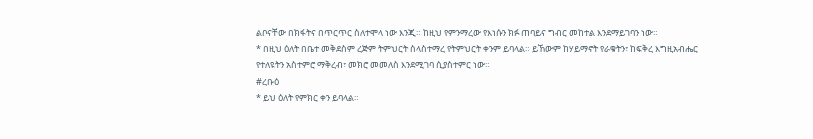ልቦናቸው በክፋትና በጥርጥር ስለተሞላ ነው እንጂ። ከዚህ የምንማረው የእነሱን ክፉ ጠባይና ግብር መከተል እንደማይገባን ነው።
* በዚህ ዕለት በቤተ መቅደስም ረጅም ትምህርት ስላስተማረ የትምህርት ቀንም ይባላል። ይኸውም ከሃይማኖት የራቁትን፣ ከፍቅረ እግዚአብሔር የተለዩትን አስተምሮ ማቅረብ፣ መክሮ መመለስ እንደሚገባ ሲያስተምር ነው።
#ረቡዕ
* ይህ ዕለት የምክር ቀን ይባላል።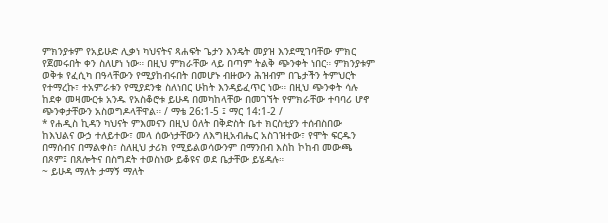ምክንያቱም የአይሁድ ሊቃነ ካህናትና ጻሐፍት ጌታን እንዴት መያዝ እንደሚገባቸው ምክር የጀመሩበት ቀን ስለሆነ ነው። በዚህ ምክራቸው ላይ በጣም ትልቅ ጭንቀት ነበር። ምክንያቱም ወቅቱ የፈሲካ በዓላቸውን የሚያከብሩበት በመሆኑ ብዙውን ሕዝብም በጌታችን ትምህርት የተማረኩ፣ ተአምራቱን የሚያደንቁ ስለነበር ሁከት እንዳይፈጥር ነው። በዚህ ጭንቀት ሳሉ ከደቀ መዛሙርቱ አንዱ የአስቆሮቱ ይሁዳ በመካከላቸው በመገኘት የምክራቸው ተባባሪ ሆኖ ጭንቀታቸውን አስወግዶላቸዋል። / ማቴ 26:1-5 ፤ ማር 14:1-2 /
* የሐዲስ ኪዳን ካህናት ምእመናን በዚህ ዕለት በቅድስት ቤተ ክርስቲያን ተሰብስበው ከእህልና ውኃ ተለይተው፣ መላ ሰውነታቸውን ለእግዚአብሔር አስገዝተው፣ የሞት ፍርዱን በማሰብና በማልቀስ፣ ስለዚህ ታሪክ የሚይልወሳውንም በማንበብ እስከ ኮከብ መውጫ በጾም፤ በጸሎትና በስግደት ተወስነው ይቆዩና ወደ ቤታቸው ይሄዳሉ።
~ ይሁዳ ማለት ታማኝ ማለት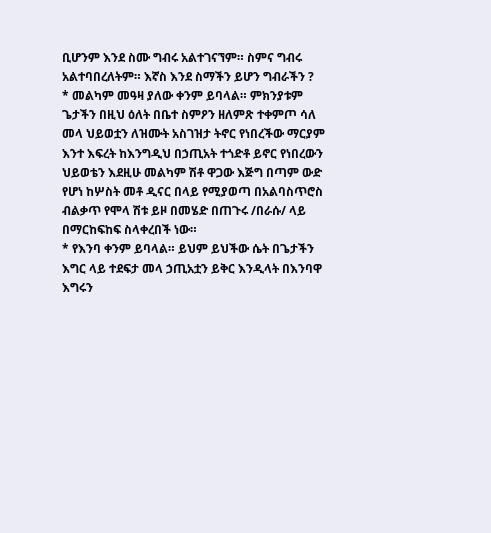ቢሆንም እንደ ስሙ ግብሩ አልተገናኘም። ስምና ግብሩ አልተባበረለትም። እኛስ እንደ ስማችን ይሆን ግብራችን ?
* መልካም መዓዛ ያለው ቀንም ይባላል። ምክንያቱም ጌታችን በዚህ ዕለት በቤተ ስምዖን ዘለምጽ ተቀምጦ ሳለ መላ ህይወቷን ለዝሙት አስገዝታ ትኖር የነበረችው ማርያም እንተ እፍረት ከእንግዲህ በኃጢአት ተጎድቶ ይኖር የነበረውን ህይወቴን እደዚሁ መልካም ሽቶ ዋጋው እጅግ በጣም ውድ የሆነ ከሦስት መቶ ዲናር በላይ የሚያወጣ በአልባስጥሮስ ብልቃጥ የሞላ ሽቱ ይዞ በመሄድ በጠጉሩ /በራሱ/ ላይ በማርከፍከፍ ስላቀረበች ነው።
* የእንባ ቀንም ይባላል። ይህም ይህችው ሴት በጌታችን እግር ላይ ተደፍታ መላ ኃጢአቷን ይቅር እንዲላት በእንባዋ እግሩን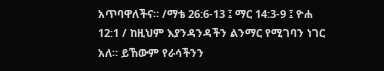አጥባዋለችና። /ማቴ 26:6-13 ፤ ማር 14:3-9 ፤ ዮሐ 12:1 / ከዚህም እያንዳንዳችን ልንማር የሚገባን ነገር አለ። ይኸውም የራሳችንን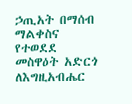ኃጢአት በማሰብ ማልቀስና የተወደደ መስዋዕት አድርጎ ለእግዚአብሔር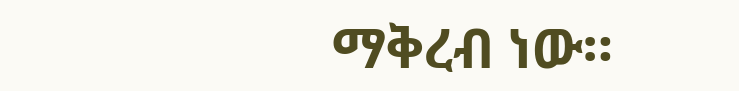ማቅረብ ነው።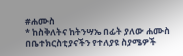#ሐሙስ
* ከስቅለትና ከትንሣኤ በፊት ያለው ሐሙስ በቤተክርስቲያናችን የተለያዩ ስያሜዎች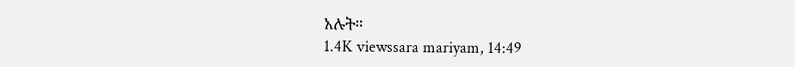አሉት።
1.4K viewssara mariyam, 14:49